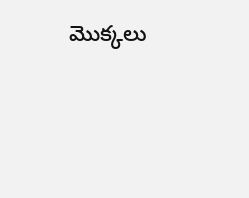మొక్కలు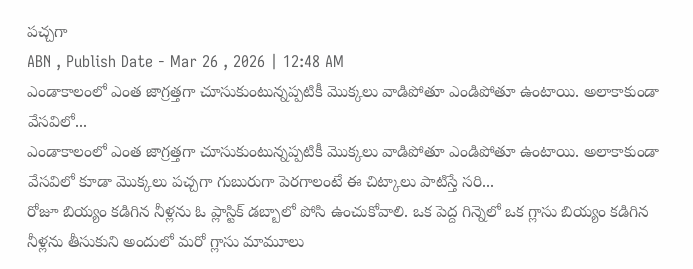పచ్చగా
ABN , Publish Date - Mar 26 , 2026 | 12:48 AM
ఎండాకాలంలో ఎంత జాగ్రత్తగా చూసుకుంటున్నప్పటికీ మొక్కలు వాడిపోతూ ఎండిపోతూ ఉంటాయి. అలాకాకుండా వేసవిలో...
ఎండాకాలంలో ఎంత జాగ్రత్తగా చూసుకుంటున్నప్పటికీ మొక్కలు వాడిపోతూ ఎండిపోతూ ఉంటాయి. అలాకాకుండా వేసవిలో కూడా మొక్కలు పచ్చగా గుబురుగా పెరగాలంటే ఈ చిట్కాలు పాటిస్తే సరి...
రోజూ బియ్యం కడిగిన నీళ్లను ఓ ప్లాస్టిక్ డబ్బాలో పోసి ఉంచుకోవాలి. ఒక పెద్ద గిన్నెలో ఒక గ్లాసు బియ్యం కడిగిన నీళ్లను తీసుకుని అందులో మరో గ్లాసు మామూలు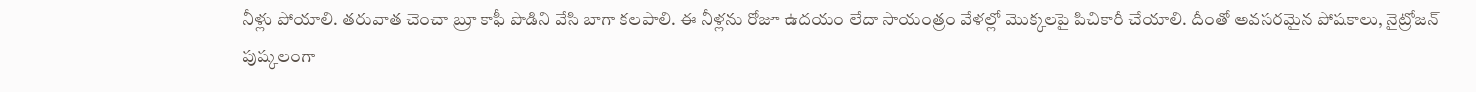నీళ్లు పోయాలి. తరువాత చెంచా బ్రూ కాఫీ పొడిని వేసి బాగా కలపాలి. ఈ నీళ్లను రోజూ ఉదయం లేదా సాయంత్రం వేళల్లో మొక్కలపై పిచికారీ చేయాలి. దీంతో అవసరమైన పోషకాలు, నైట్రోజన్ పుష్కలంగా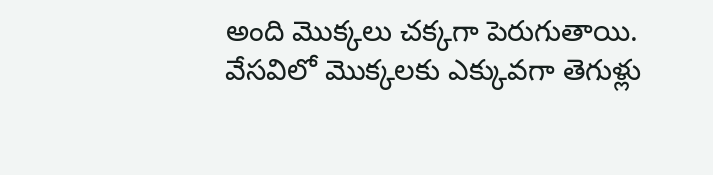అంది మొక్కలు చక్కగా పెరుగుతాయి.
వేసవిలో మొక్కలకు ఎక్కువగా తెగుళ్లు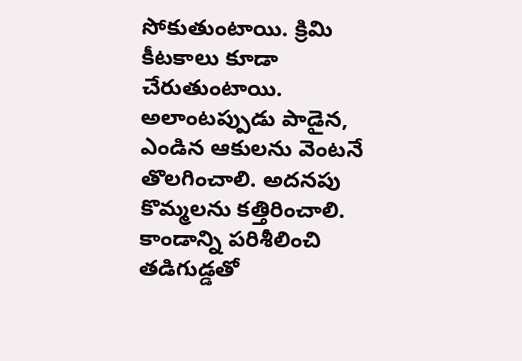సోకుతుంటాయి. క్రిమి కీటకాలు కూడా చేరుతుంటాయి. అలాంటప్పుడు పాడైన, ఎండిన ఆకులను వెంటనే తొలగించాలి. అదనపు కొమ్మలను కత్తిరించాలి. కాండాన్ని పరిశీలించి తడిగుడ్డతో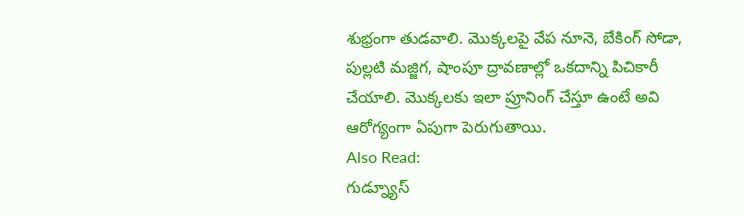శుభ్రంగా తుడవాలి. మొక్కలపై వేప నూనె, బేకింగ్ సోడా, పుల్లటి మజ్జిగ, షాంపూ ద్రావణాల్లో ఒకదాన్ని పిచికారీ చేయాలి. మొక్కలకు ఇలా ప్రూనింగ్ చేస్తూ ఉంటే అవి ఆరోగ్యంగా ఏపుగా పెరుగుతాయి.
Also Read:
గుడ్న్యూస్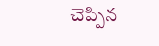చెప్పిన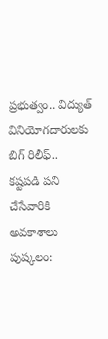ప్రభుత్వం.. విద్యుత్ వినియోగదారులకు బిగ్ రిలీఫ్..
కష్టపడి పని చేసేవారికి అవకాశాలు పుష్కలం: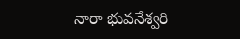నారా భువనేశ్వరి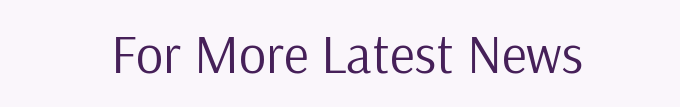For More Latest News